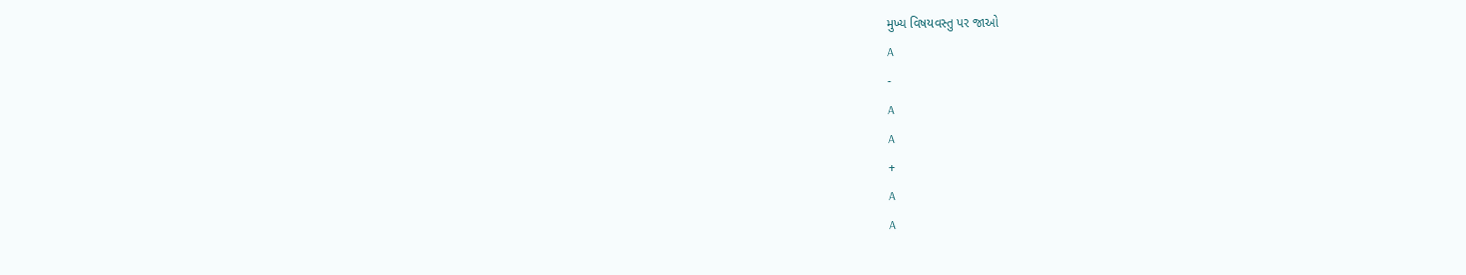મુખ્ય વિષયવસ્તુ પર જાઓ
A
-
A
A
+
A
A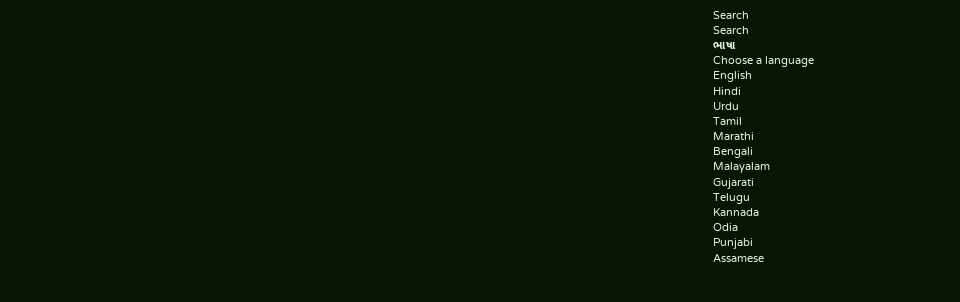Search
Search
ભાષા
Choose a language
English
Hindi
Urdu
Tamil
Marathi
Bengali
Malayalam
Gujarati
Telugu
Kannada
Odia
Punjabi
Assamese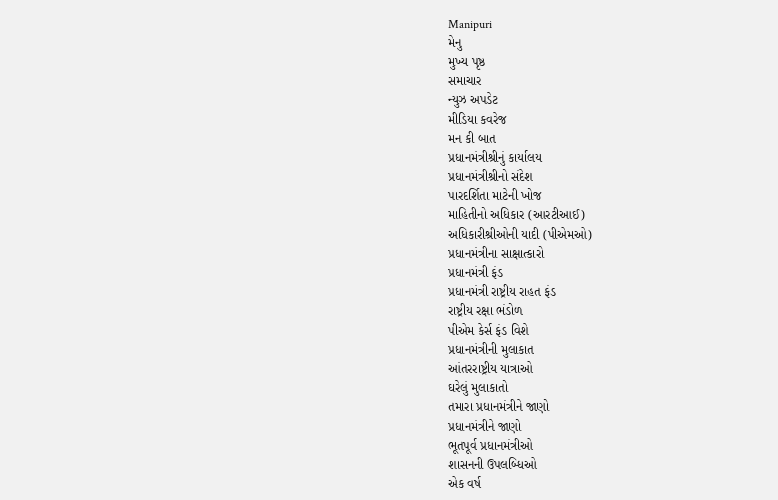Manipuri
મેનુ
મુખ્ય પૃષ્ઠ
સમાચાર
ન્યુઝ અપડેટ
મીડિયા કવરેજ
મન કી બાત
પ્રધાનમંત્રીશ્રીનું કાર્યાલય
પ્રધાનમંત્રીશ્રીનો સંદેશ
પારદર્શિતા માટેની ખોજ
માહિતીનો અધિકાર (આરટીઆઈ)
અધિકારીશ્રીઓની યાદી (પીએમઓ)
પ્રધાનમંત્રીના સાક્ષાત્કારો
પ્રધાનમંત્રી ફંડ
પ્રધાનમંત્રી રાષ્ટ્રીય રાહત ફંડ
રાષ્ટ્રીય રક્ષા ભંડોળ
પીએમ કેર્સ ફંડ વિશે
પ્રધાનમંત્રીની મુલાકાત
આંતરરાષ્ટ્રીય યાત્રાઓ
ઘરેલું મુલાકાતો
તમારા પ્રધાનમંત્રીને જાણો
પ્રધાનમંત્રીને જાણો
ભૂતપૂર્વ પ્રધાનમંત્રીઓ
શાસનની ઉપલબ્ધિઓ
એક વર્ષ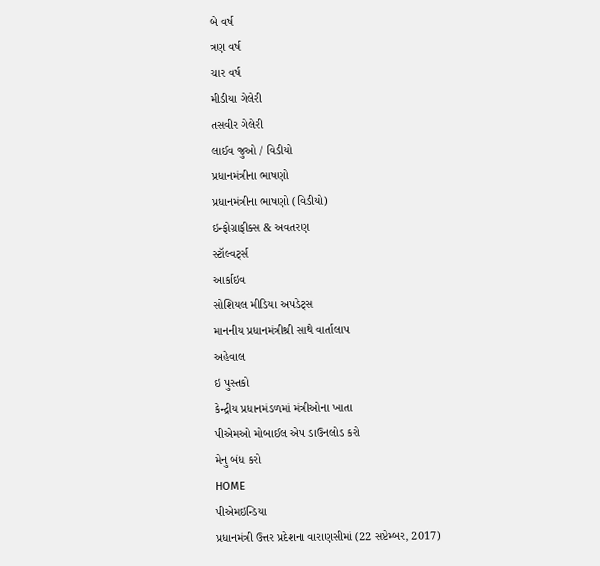બે વર્ષ
ત્રણ વર્ષ
ચાર વર્ષ
મીડીયા ગેલેરી
તસવીર ગેલેરી
લાઈવ જુઓ / વિડીયો
પ્રધાનમંત્રીના ભાષણો
પ્રધાનમંત્રીના ભાષણો (વિડીયો)
ઇન્ફોગ્રાફીક્સ & અવતરણ
સ્ટૉલ્વર્ટ્સ
આર્કાઇવ
સોશિયલ મીડિયા અપડેટ્સ
માનનીય પ્રધાનમંત્રીશ્રી સાથે વાર્તાલાપ
અહેવાલ
ઇ પુસ્તકો
કેન્દ્રીય પ્રધાનમંડળમાં મંત્રીઓના ખાતા
પીએમઓ મોબાઈલ એપ ડાઉનલોડ કરો
મેનુ બંધ કરો
HOME
પીએમઇન્ડિયા
પ્રધાનમંત્રી ઉત્તર પ્રદેશના વારાણસીમાં (22 સપ્ટેમ્બર, 2017)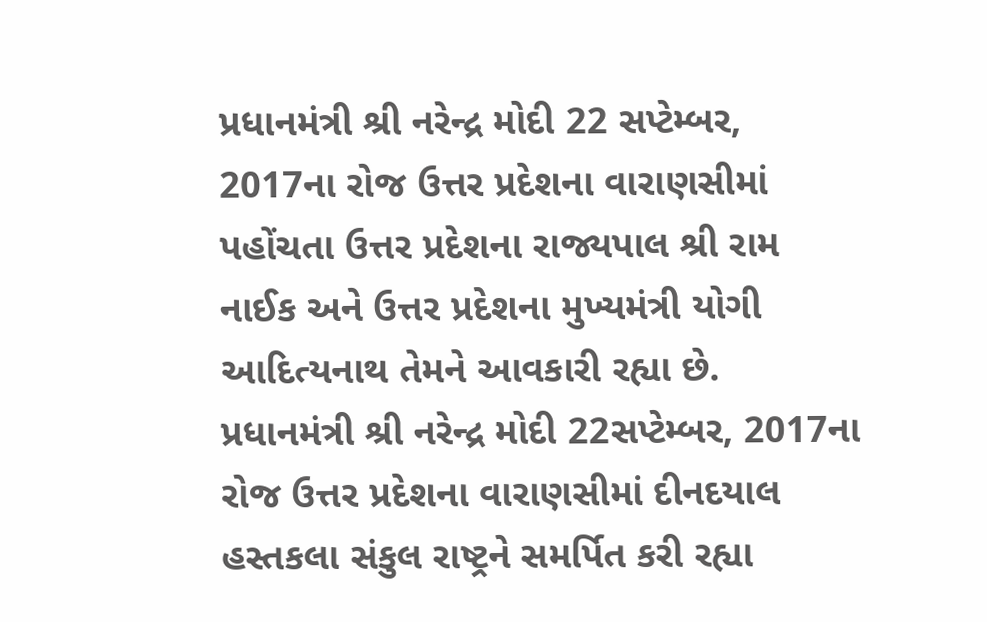પ્રધાનમંત્રી શ્રી નરેન્દ્ર મોદી 22 સપ્ટેમ્બર, 2017ના રોજ ઉત્તર પ્રદેશના વારાણસીમાં પહોંચતા ઉત્તર પ્રદેશના રાજ્યપાલ શ્રી રામ નાઈક અને ઉત્તર પ્રદેશના મુખ્યમંત્રી યોગી આદિત્યનાથ તેમને આવકારી રહ્યા છે.
પ્રધાનમંત્રી શ્રી નરેન્દ્ર મોદી 22સપ્ટેમ્બર, 2017ના રોજ ઉત્તર પ્રદેશના વારાણસીમાં દીનદયાલ હસ્તકલા સંકુલ રાષ્ટ્રને સમર્પિત કરી રહ્યા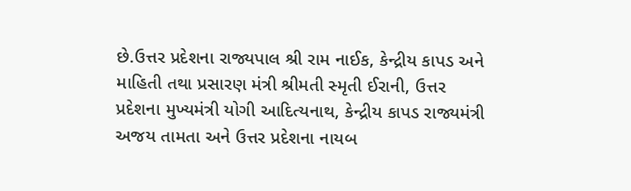છે.ઉત્તર પ્રદેશના રાજ્યપાલ શ્રી રામ નાઈક, કેન્દ્રીય કાપડ અને માહિતી તથા પ્રસારણ મંત્રી શ્રીમતી સ્મૃતી ઈરાની, ઉત્તર પ્રદેશના મુખ્યમંત્રી યોગી આદિત્યનાથ, કેન્દ્રીય કાપડ રાજ્યમંત્રી અજય તામતા અને ઉત્તર પ્રદેશના નાયબ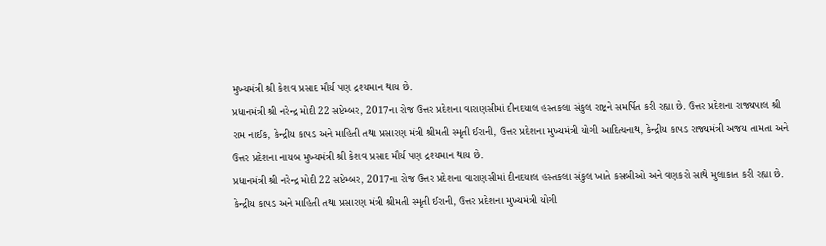મુખ્યમંત્રી શ્રી કેશવ પ્રસાદ મૌર્ય પણ દ્રશ્યમાન થાય છે.
પ્રધાનમંત્રી શ્રી નરેન્દ્ર મોદી 22 સપ્ટેમ્બર, 2017ના રોજ ઉત્તર પ્રદેશના વારાણસીમાં દીનદયાલ હસ્તકલા સંકુલ રાષ્ટ્રને સમર્પિત કરી રહ્યા છે. ઉત્તર પ્રદેશના રાજ્યપાલ શ્રી રામ નાઈક, કેન્દ્રીય કાપડ અને માહિતી તથા પ્રસારણ મંત્રી શ્રીમતી સ્મૃતી ઈરાની, ઉત્તર પ્રદેશના મુખ્યમંત્રી યોગી આદિત્યનાથ, કેન્દ્રીય કાપડ રાજ્યમંત્રી અજય તામતા અને ઉત્તર પ્રદેશના નાયબ મુખ્યમંત્રી શ્રી કેશવ પ્રસાદ મૌર્ય પણ દ્રશ્યમાન થાય છે.
પ્રધાનમંત્રી શ્રી નરેન્દ્ર મોદી 22 સપ્ટેમ્બર, 2017ના રોજ ઉત્તર પ્રદેશના વારાણસીમાં દીનદયાલ હસ્તકલા સંકુલ ખાતે કસબીઓ અને વણકરો સાથે મુલાકાત કરી રહ્યા છે. કેન્દ્રીય કાપડ અને માહિતી તથા પ્રસારણ મંત્રી શ્રીમતી સ્મૃતી ઈરાની, ઉત્તર પ્રદેશના મુખ્યમંત્રી યોગી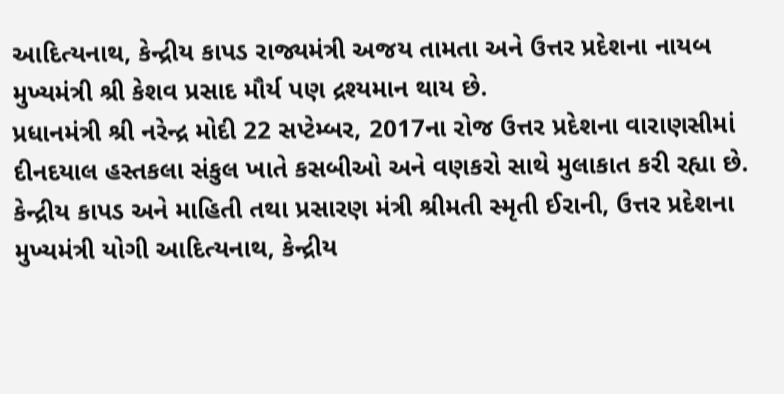આદિત્યનાથ, કેન્દ્રીય કાપડ રાજ્યમંત્રી અજય તામતા અને ઉત્તર પ્રદેશના નાયબ મુખ્યમંત્રી શ્રી કેશવ પ્રસાદ મૌર્ય પણ દ્રશ્યમાન થાય છે.
પ્રધાનમંત્રી શ્રી નરેન્દ્ર મોદી 22 સપ્ટેમ્બર, 2017ના રોજ ઉત્તર પ્રદેશના વારાણસીમાં દીનદયાલ હસ્તકલા સંકુલ ખાતે કસબીઓ અને વણકરો સાથે મુલાકાત કરી રહ્યા છે. કેન્દ્રીય કાપડ અને માહિતી તથા પ્રસારણ મંત્રી શ્રીમતી સ્મૃતી ઈરાની, ઉત્તર પ્રદેશના મુખ્યમંત્રી યોગી આદિત્યનાથ, કેન્દ્રીય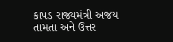કાપડ રાજ્યમંત્રી અજય તામતા અને ઉત્તર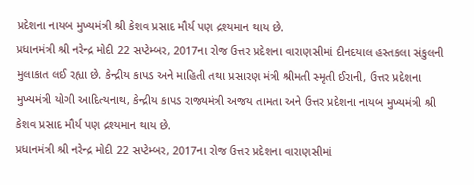પ્રદેશના નાયબ મુખ્યમંત્રી શ્રી કેશવ પ્રસાદ મૌર્ય પણ દ્રશ્યમાન થાય છે.
પ્રધાનમંત્રી શ્રી નરેન્દ્ર મોદી 22 સપ્ટેમ્બર, 2017ના રોજ ઉત્તર પ્રદેશના વારાણસીમાં દીનદયાલ હસ્તકલા સંકુલની મુલાકાત લઈ રહ્યા છે. કેન્દ્રીય કાપડ અને માહિતી તથા પ્રસારણ મંત્રી શ્રીમતી સ્મૃતી ઈરાની, ઉત્તર પ્રદેશના મુખ્યમંત્રી યોગી આદિત્યનાથ, કેન્દ્રીય કાપડ રાજ્યમંત્રી અજય તામતા અને ઉત્તર પ્રદેશના નાયબ મુખ્યમંત્રી શ્રી કેશવ પ્રસાદ મૌર્ય પણ દ્રશ્યમાન થાય છે.
પ્રધાનમંત્રી શ્રી નરેન્દ્ર મોદી 22 સપ્ટેમ્બર, 2017ના રોજ ઉત્તર પ્રદેશના વારાણસીમાં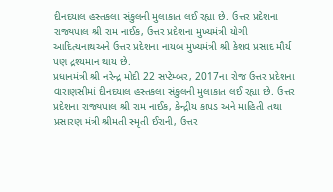દીનદયાલ હસ્તકલા સંકુલની મુલાકાત લઈ રહ્યા છે. ઉત્તર પ્રદેશના રાજ્યપાલ શ્રી રામ નાઈક, ઉત્તર પ્રદેશના મુખ્યમંત્રી યોગી આદિત્યનાથઅને ઉત્તર પ્રદેશના નાયબ મુખ્યમંત્રી શ્રી કેશવ પ્રસાદ મૌર્ય પણ દ્રશ્યમાન થાય છે.
પ્રધાનમંત્રી શ્રી નરેન્દ્ર મોદી 22 સપ્ટેમ્બર, 2017ના રોજ ઉત્તર પ્રદેશના વારાણસીમાં દીનદયાલ હસ્તકલા સંકુલની મુલાકાત લઈ રહ્યા છે. ઉત્તર પ્રદેશના રાજ્યપાલ શ્રી રામ નાઈક, કેન્દ્રીય કાપડ અને માહિતી તથા પ્રસારણ મંત્રી શ્રીમતી સ્મૃતી ઈરાની, ઉત્તર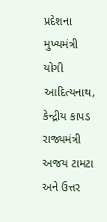પ્રદેશના મુખ્યમંત્રી યોગી આદિત્યનાથ, કેન્દ્રીય કાપડ રાજ્યમંત્રી અજય ટામટા અને ઉત્તર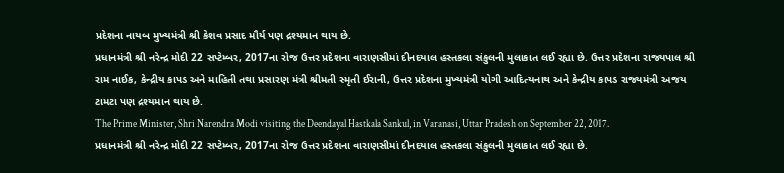પ્રદેશના નાયબ મુખ્યમંત્રી શ્રી કેશવ પ્રસાદ મૌર્ય પણ દ્રશ્યમાન થાય છે.
પ્રધાનમંત્રી શ્રી નરેન્દ્ર મોદી 22 સપ્ટેમ્બર, 2017ના રોજ ઉત્તર પ્રદેશના વારાણસીમાં દીનદયાલ હસ્તકલા સંકુલની મુલાકાત લઈ રહ્યા છે. ઉત્તર પ્રદેશના રાજ્યપાલ શ્રી રામ નાઈક, કેન્દ્રીય કાપડ અને માહિતી તથા પ્રસારણ મંત્રી શ્રીમતી સ્મૃતી ઈરાની, ઉત્તર પ્રદેશના મુખ્યમંત્રી યોગી આદિત્યનાથ અને કેન્દ્રીય કાપડ રાજ્યમંત્રી અજય ટામટા પણ દ્રશ્યમાન થાય છે.
The Prime Minister, Shri Narendra Modi visiting the Deendayal Hastkala Sankul, in Varanasi, Uttar Pradesh on September 22, 2017.
પ્રધાનમંત્રી શ્રી નરેન્દ્ર મોદી 22 સપ્ટેમ્બર, 2017ના રોજ ઉત્તર પ્રદેશના વારાણસીમાં દીનદયાલ હસ્તકલા સંકુલની મુલાકાત લઈ રહ્યા છે.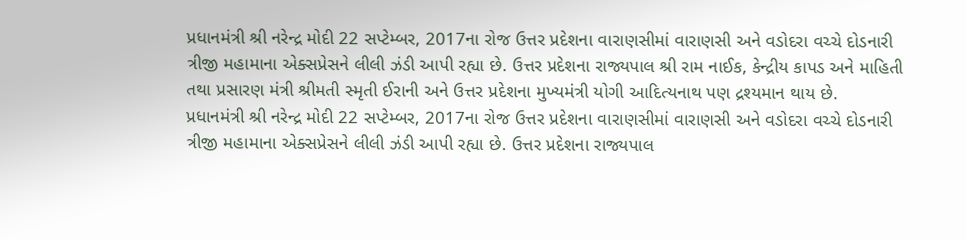પ્રધાનમંત્રી શ્રી નરેન્દ્ર મોદી 22 સપ્ટેમ્બર, 2017ના રોજ ઉત્તર પ્રદેશના વારાણસીમાં વારાણસી અને વડોદરા વચ્ચે દોડનારી ત્રીજી મહામાના એક્સપ્રેસને લીલી ઝંડી આપી રહ્યા છે. ઉત્તર પ્રદેશના રાજ્યપાલ શ્રી રામ નાઈક, કેન્દ્રીય કાપડ અને માહિતી તથા પ્રસારણ મંત્રી શ્રીમતી સ્મૃતી ઈરાની અને ઉત્તર પ્રદેશના મુખ્યમંત્રી યોગી આદિત્યનાથ પણ દ્રશ્યમાન થાય છે.
પ્રધાનમંત્રી શ્રી નરેન્દ્ર મોદી 22 સપ્ટેમ્બર, 2017ના રોજ ઉત્તર પ્રદેશના વારાણસીમાં વારાણસી અને વડોદરા વચ્ચે દોડનારી ત્રીજી મહામાના એક્સપ્રેસને લીલી ઝંડી આપી રહ્યા છે. ઉત્તર પ્રદેશના રાજ્યપાલ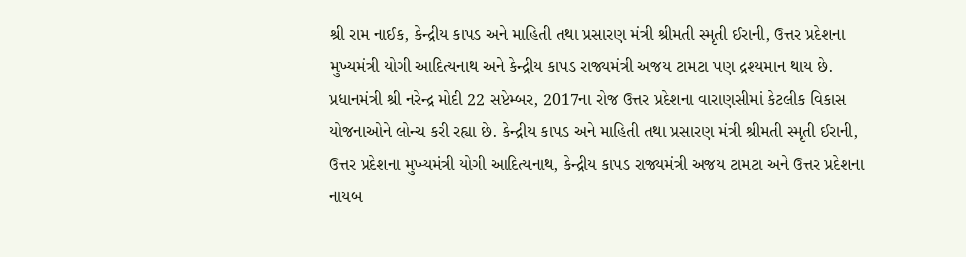શ્રી રામ નાઈક, કેન્દ્રીય કાપડ અને માહિતી તથા પ્રસારણ મંત્રી શ્રીમતી સ્મૃતી ઈરાની, ઉત્તર પ્રદેશના મુખ્યમંત્રી યોગી આદિત્યનાથ અને કેન્દ્રીય કાપડ રાજ્યમંત્રી અજય ટામટા પણ દ્રશ્યમાન થાય છે.
પ્રધાનમંત્રી શ્રી નરેન્દ્ર મોદી 22 સપ્ટેમ્બર, 2017ના રોજ ઉત્તર પ્રદેશના વારાણસીમાં કેટલીક વિકાસ યોજનાઓને લોન્ચ કરી રહ્યા છે. કેન્દ્રીય કાપડ અને માહિતી તથા પ્રસારણ મંત્રી શ્રીમતી સ્મૃતી ઈરાની, ઉત્તર પ્રદેશના મુખ્યમંત્રી યોગી આદિત્યનાથ, કેન્દ્રીય કાપડ રાજ્યમંત્રી અજય ટામટા અને ઉત્તર પ્રદેશના નાયબ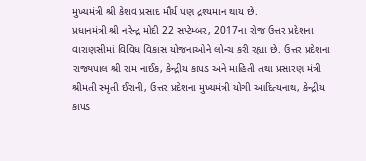મુખ્યમંત્રી શ્રી કેશવ પ્રસાદ મૌર્ય પણ દ્રશ્યમાન થાય છે.
પ્રધાનમંત્રી શ્રી નરેન્દ્ર મોદી 22 સપ્ટેમ્બર, 2017ના રોજ ઉત્તર પ્રદેશના વારાણસીમાં વિવિધ વિકાસ યોજનાઓને લોન્ચ કરી રહ્યા છે. ઉત્તર પ્રદેશના રાજ્યપાલ શ્રી રામ નાઈક, કેન્દ્રીય કાપડ અને માહિતી તથા પ્રસારણ મંત્રી શ્રીમતી સ્મૃતી ઈરાની, ઉત્તર પ્રદેશના મુખ્યમંત્રી યોગી આદિત્યનાથ, કેન્દ્રીય કાપડ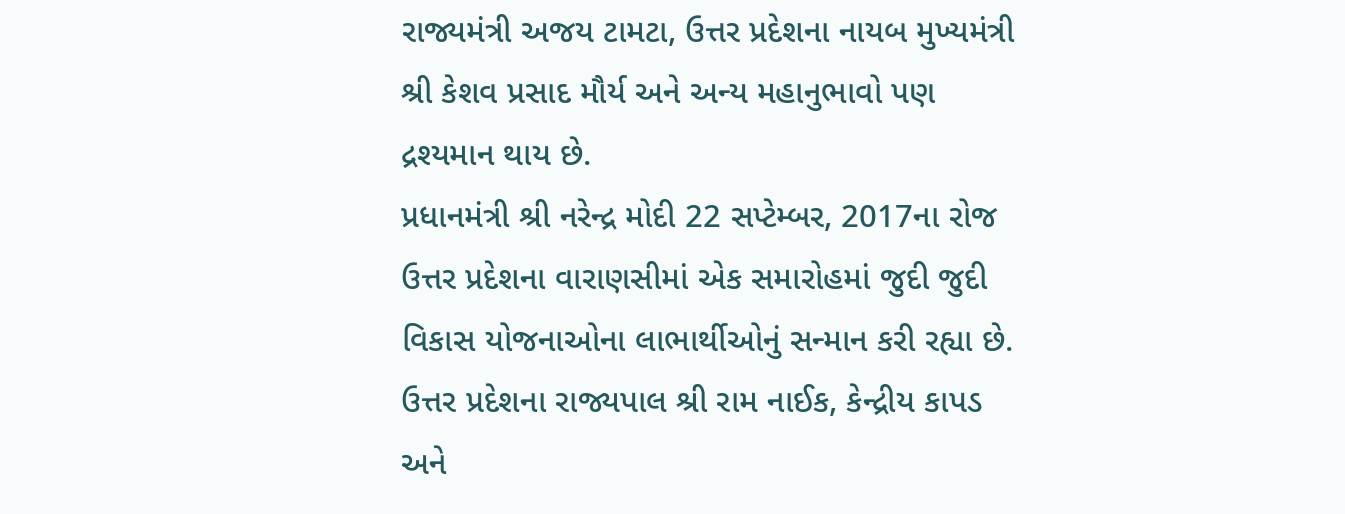રાજ્યમંત્રી અજય ટામટા, ઉત્તર પ્રદેશના નાયબ મુખ્યમંત્રી શ્રી કેશવ પ્રસાદ મૌર્ય અને અન્ય મહાનુભાવો પણ દ્રશ્યમાન થાય છે.
પ્રધાનમંત્રી શ્રી નરેન્દ્ર મોદી 22 સપ્ટેમ્બર, 2017ના રોજ ઉત્તર પ્રદેશના વારાણસીમાં એક સમારોહમાં જુદી જુદી વિકાસ યોજનાઓના લાભાર્થીઓનું સન્માન કરી રહ્યા છે. ઉત્તર પ્રદેશના રાજ્યપાલ શ્રી રામ નાઈક, કેન્દ્રીય કાપડ અને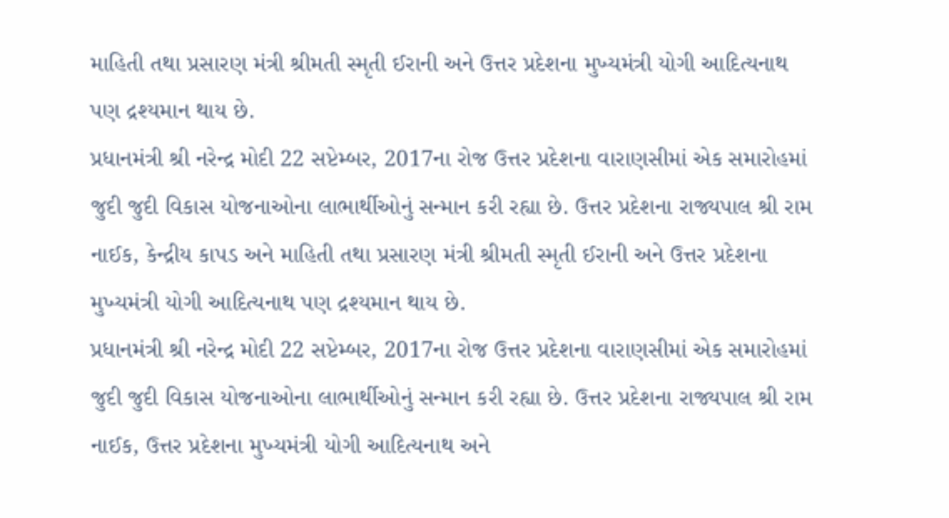માહિતી તથા પ્રસારણ મંત્રી શ્રીમતી સ્મૃતી ઈરાની અને ઉત્તર પ્રદેશના મુખ્યમંત્રી યોગી આદિત્યનાથ પણ દ્રશ્યમાન થાય છે.
પ્રધાનમંત્રી શ્રી નરેન્દ્ર મોદી 22 સપ્ટેમ્બર, 2017ના રોજ ઉત્તર પ્રદેશના વારાણસીમાં એક સમારોહમાં જુદી જુદી વિકાસ યોજનાઓના લાભાર્થીઓનું સન્માન કરી રહ્યા છે. ઉત્તર પ્રદેશના રાજ્યપાલ શ્રી રામ નાઈક, કેન્દ્રીય કાપડ અને માહિતી તથા પ્રસારણ મંત્રી શ્રીમતી સ્મૃતી ઈરાની અને ઉત્તર પ્રદેશના મુખ્યમંત્રી યોગી આદિત્યનાથ પણ દ્રશ્યમાન થાય છે.
પ્રધાનમંત્રી શ્રી નરેન્દ્ર મોદી 22 સપ્ટેમ્બર, 2017ના રોજ ઉત્તર પ્રદેશના વારાણસીમાં એક સમારોહમાં જુદી જુદી વિકાસ યોજનાઓના લાભાર્થીઓનું સન્માન કરી રહ્યા છે. ઉત્તર પ્રદેશના રાજ્યપાલ શ્રી રામ નાઈક, ઉત્તર પ્રદેશના મુખ્યમંત્રી યોગી આદિત્યનાથ અને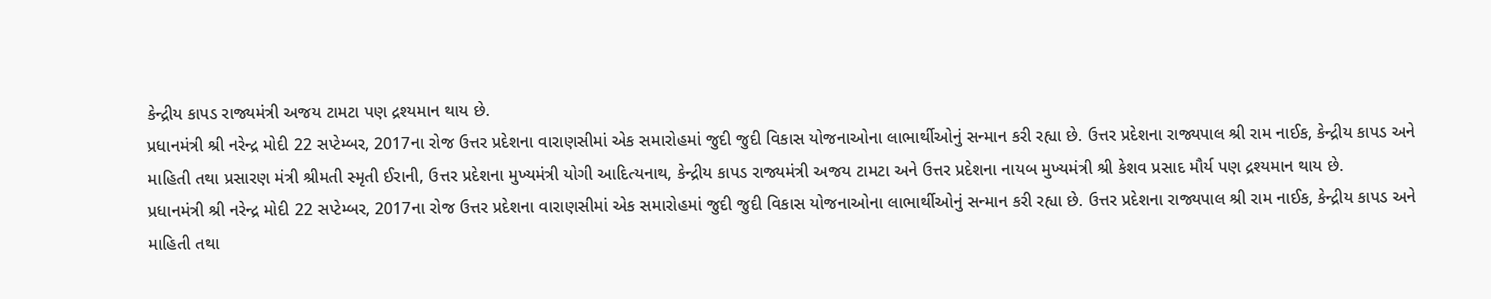કેન્દ્રીય કાપડ રાજ્યમંત્રી અજય ટામટા પણ દ્રશ્યમાન થાય છે.
પ્રધાનમંત્રી શ્રી નરેન્દ્ર મોદી 22 સપ્ટેમ્બર, 2017ના રોજ ઉત્તર પ્રદેશના વારાણસીમાં એક સમારોહમાં જુદી જુદી વિકાસ યોજનાઓના લાભાર્થીઓનું સન્માન કરી રહ્યા છે. ઉત્તર પ્રદેશના રાજ્યપાલ શ્રી રામ નાઈક, કેન્દ્રીય કાપડ અને માહિતી તથા પ્રસારણ મંત્રી શ્રીમતી સ્મૃતી ઈરાની, ઉત્તર પ્રદેશના મુખ્યમંત્રી યોગી આદિત્યનાથ, કેન્દ્રીય કાપડ રાજ્યમંત્રી અજય ટામટા અને ઉત્તર પ્રદેશના નાયબ મુખ્યમંત્રી શ્રી કેશવ પ્રસાદ મૌર્ય પણ દ્રશ્યમાન થાય છે.
પ્રધાનમંત્રી શ્રી નરેન્દ્ર મોદી 22 સપ્ટેમ્બર, 2017ના રોજ ઉત્તર પ્રદેશના વારાણસીમાં એક સમારોહમાં જુદી જુદી વિકાસ યોજનાઓના લાભાર્થીઓનું સન્માન કરી રહ્યા છે. ઉત્તર પ્રદેશના રાજ્યપાલ શ્રી રામ નાઈક, કેન્દ્રીય કાપડ અને માહિતી તથા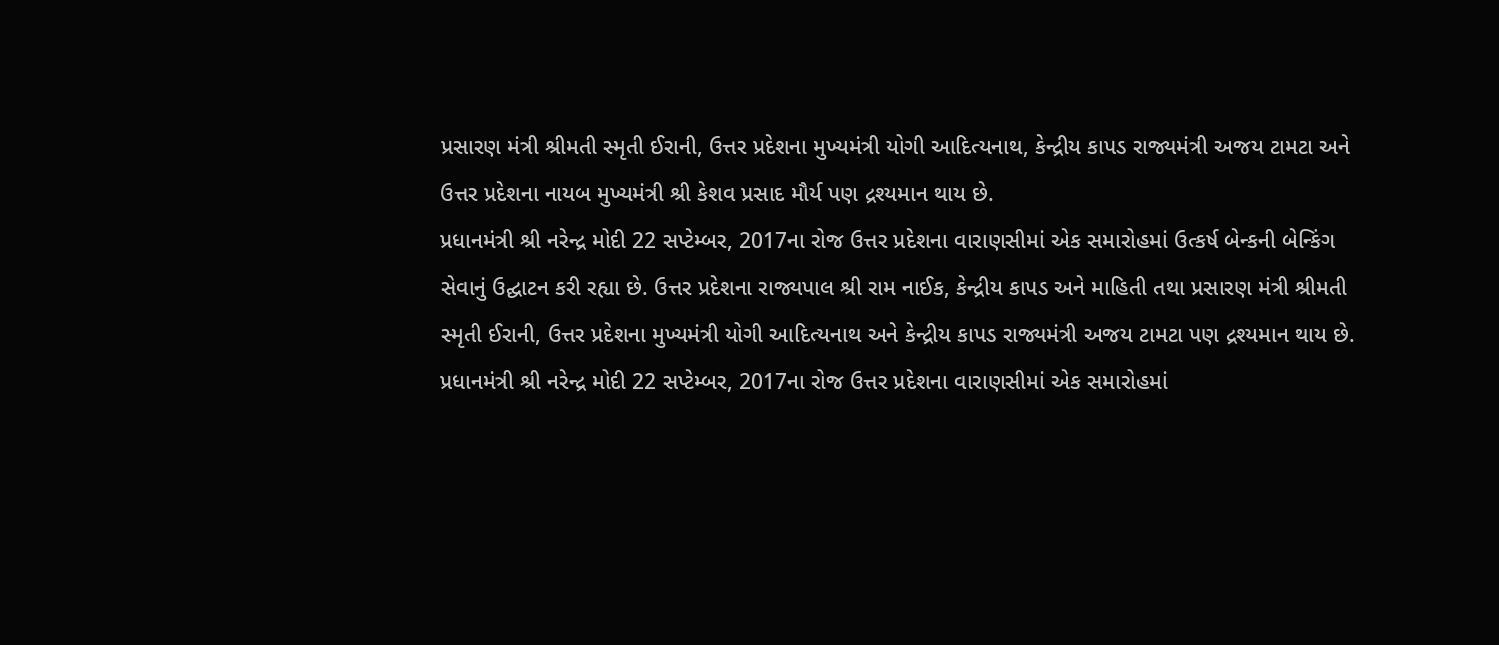પ્રસારણ મંત્રી શ્રીમતી સ્મૃતી ઈરાની, ઉત્તર પ્રદેશના મુખ્યમંત્રી યોગી આદિત્યનાથ, કેન્દ્રીય કાપડ રાજ્યમંત્રી અજય ટામટા અને ઉત્તર પ્રદેશના નાયબ મુખ્યમંત્રી શ્રી કેશવ પ્રસાદ મૌર્ય પણ દ્રશ્યમાન થાય છે.
પ્રધાનમંત્રી શ્રી નરેન્દ્ર મોદી 22 સપ્ટેમ્બર, 2017ના રોજ ઉત્તર પ્રદેશના વારાણસીમાં એક સમારોહમાં ઉત્કર્ષ બેન્કની બેન્કિંગ સેવાનું ઉદ્ઘાટન કરી રહ્યા છે. ઉત્તર પ્રદેશના રાજ્યપાલ શ્રી રામ નાઈક, કેન્દ્રીય કાપડ અને માહિતી તથા પ્રસારણ મંત્રી શ્રીમતી સ્મૃતી ઈરાની, ઉત્તર પ્રદેશના મુખ્યમંત્રી યોગી આદિત્યનાથ અને કેન્દ્રીય કાપડ રાજ્યમંત્રી અજય ટામટા પણ દ્રશ્યમાન થાય છે.
પ્રધાનમંત્રી શ્રી નરેન્દ્ર મોદી 22 સપ્ટેમ્બર, 2017ના રોજ ઉત્તર પ્રદેશના વારાણસીમાં એક સમારોહમાં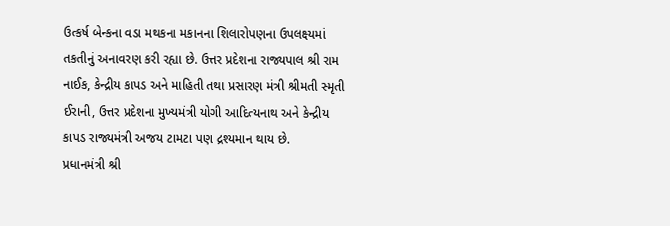ઉત્કર્ષ બેન્કના વડા મથકના મકાનના શિલારોપણના ઉપલક્ષ્યમાં તકતીનું અનાવરણ કરી રહ્યા છે. ઉત્તર પ્રદેશના રાજ્યપાલ શ્રી રામ નાઈક, કેન્દ્રીય કાપડ અને માહિતી તથા પ્રસારણ મંત્રી શ્રીમતી સ્મૃતી ઈરાની, ઉત્તર પ્રદેશના મુખ્યમંત્રી યોગી આદિત્યનાથ અને કેન્દ્રીય કાપડ રાજ્યમંત્રી અજય ટામટા પણ દ્રશ્યમાન થાય છે.
પ્રધાનમંત્રી શ્રી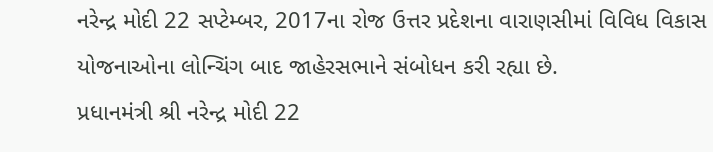નરેન્દ્ર મોદી 22 સપ્ટેમ્બર, 2017ના રોજ ઉત્તર પ્રદેશના વારાણસીમાં વિવિધ વિકાસ યોજનાઓના લોન્ચિંગ બાદ જાહેરસભાને સંબોધન કરી રહ્યા છે.
પ્રધાનમંત્રી શ્રી નરેન્દ્ર મોદી 22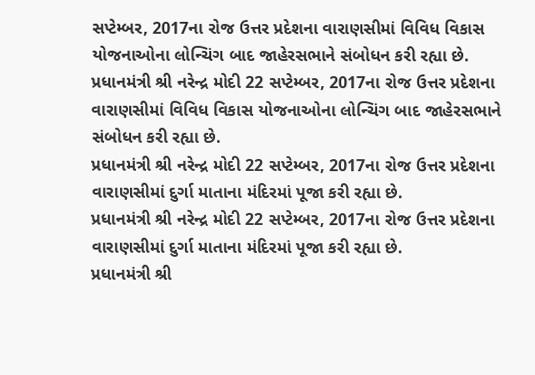સપ્ટેમ્બર, 2017ના રોજ ઉત્તર પ્રદેશના વારાણસીમાં વિવિધ વિકાસ યોજનાઓના લોન્ચિંગ બાદ જાહેરસભાને સંબોધન કરી રહ્યા છે.
પ્રધાનમંત્રી શ્રી નરેન્દ્ર મોદી 22 સપ્ટેમ્બર, 2017ના રોજ ઉત્તર પ્રદેશના વારાણસીમાં વિવિધ વિકાસ યોજનાઓના લોન્ચિંગ બાદ જાહેરસભાને સંબોધન કરી રહ્યા છે.
પ્રધાનમંત્રી શ્રી નરેન્દ્ર મોદી 22 સપ્ટેમ્બર, 2017ના રોજ ઉત્તર પ્રદેશના વારાણસીમાં દુર્ગા માતાના મંદિરમાં પૂજા કરી રહ્યા છે.
પ્રધાનમંત્રી શ્રી નરેન્દ્ર મોદી 22 સપ્ટેમ્બર, 2017ના રોજ ઉત્તર પ્રદેશના વારાણસીમાં દુર્ગા માતાના મંદિરમાં પૂજા કરી રહ્યા છે.
પ્રધાનમંત્રી શ્રી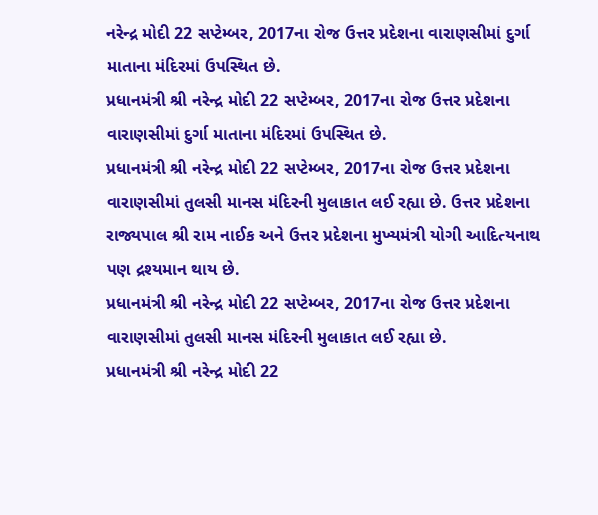નરેન્દ્ર મોદી 22 સપ્ટેમ્બર, 2017ના રોજ ઉત્તર પ્રદેશના વારાણસીમાં દુર્ગા માતાના મંદિરમાં ઉપસ્થિત છે.
પ્રધાનમંત્રી શ્રી નરેન્દ્ર મોદી 22 સપ્ટેમ્બર, 2017ના રોજ ઉત્તર પ્રદેશના વારાણસીમાં દુર્ગા માતાના મંદિરમાં ઉપસ્થિત છે.
પ્રધાનમંત્રી શ્રી નરેન્દ્ર મોદી 22 સપ્ટેમ્બર, 2017ના રોજ ઉત્તર પ્રદેશના વારાણસીમાં તુલસી માનસ મંદિરની મુલાકાત લઈ રહ્યા છે. ઉત્તર પ્રદેશના રાજ્યપાલ શ્રી રામ નાઈક અને ઉત્તર પ્રદેશના મુખ્યમંત્રી યોગી આદિત્યનાથ પણ દ્રશ્યમાન થાય છે.
પ્રધાનમંત્રી શ્રી નરેન્દ્ર મોદી 22 સપ્ટેમ્બર, 2017ના રોજ ઉત્તર પ્રદેશના વારાણસીમાં તુલસી માનસ મંદિરની મુલાકાત લઈ રહ્યા છે.
પ્રધાનમંત્રી શ્રી નરેન્દ્ર મોદી 22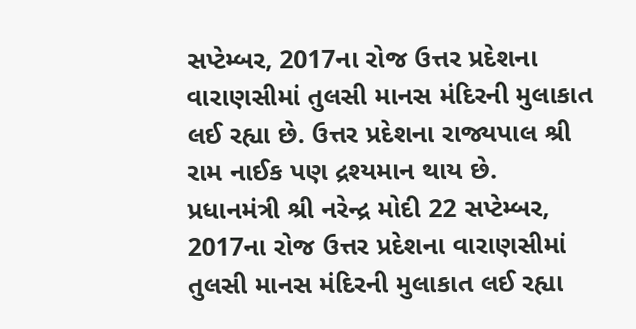સપ્ટેમ્બર, 2017ના રોજ ઉત્તર પ્રદેશના વારાણસીમાં તુલસી માનસ મંદિરની મુલાકાત લઈ રહ્યા છે. ઉત્તર પ્રદેશના રાજ્યપાલ શ્રી રામ નાઈક પણ દ્રશ્યમાન થાય છે.
પ્રધાનમંત્રી શ્રી નરેન્દ્ર મોદી 22 સપ્ટેમ્બર, 2017ના રોજ ઉત્તર પ્રદેશના વારાણસીમાં તુલસી માનસ મંદિરની મુલાકાત લઈ રહ્યા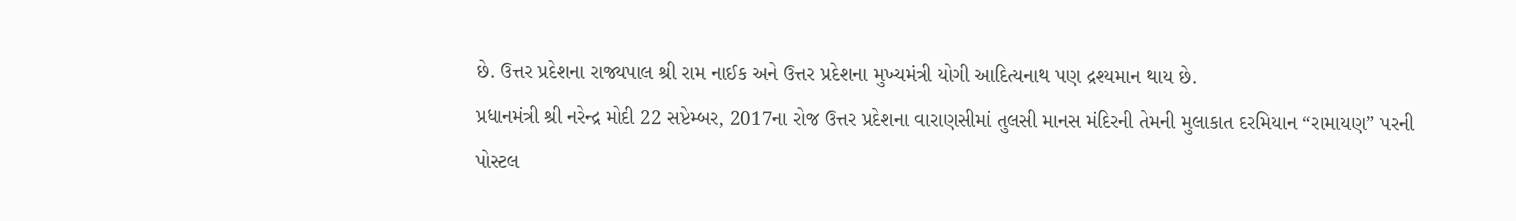છે. ઉત્તર પ્રદેશના રાજ્યપાલ શ્રી રામ નાઈક અને ઉત્તર પ્રદેશના મુખ્યમંત્રી યોગી આદિત્યનાથ પણ દ્રશ્યમાન થાય છે.
પ્રધાનમંત્રી શ્રી નરેન્દ્ર મોદી 22 સપ્ટેમ્બર, 2017ના રોજ ઉત્તર પ્રદેશના વારાણસીમાં તુલસી માનસ મંદિરની તેમની મુલાકાત દરમિયાન “રામાયણ” પરની પોસ્ટલ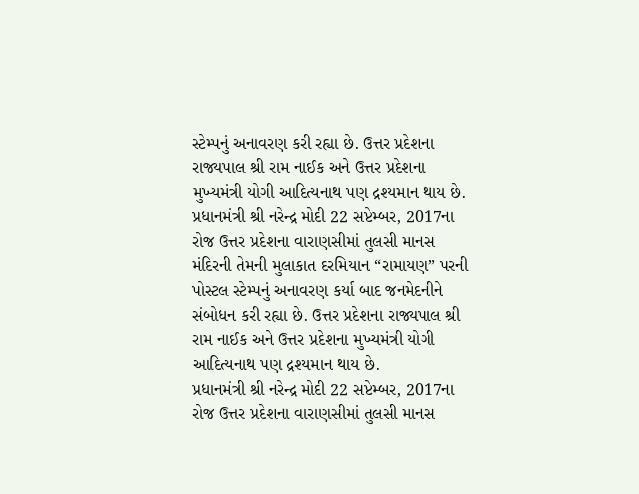સ્ટેમ્પનું અનાવરણ કરી રહ્યા છે. ઉત્તર પ્રદેશના રાજ્યપાલ શ્રી રામ નાઈક અને ઉત્તર પ્રદેશના મુખ્યમંત્રી યોગી આદિત્યનાથ પણ દ્રશ્યમાન થાય છે.
પ્રધાનમંત્રી શ્રી નરેન્દ્ર મોદી 22 સપ્ટેમ્બર, 2017ના રોજ ઉત્તર પ્રદેશના વારાણસીમાં તુલસી માનસ મંદિરની તેમની મુલાકાત દરમિયાન “રામાયણ” પરની પોસ્ટલ સ્ટેમ્પનું અનાવરણ કર્યા બાદ જનમેદનીને સંબોધન કરી રહ્યા છે. ઉત્તર પ્રદેશના રાજ્યપાલ શ્રી રામ નાઈક અને ઉત્તર પ્રદેશના મુખ્યમંત્રી યોગી આદિત્યનાથ પણ દ્રશ્યમાન થાય છે.
પ્રધાનમંત્રી શ્રી નરેન્દ્ર મોદી 22 સપ્ટેમ્બર, 2017ના રોજ ઉત્તર પ્રદેશના વારાણસીમાં તુલસી માનસ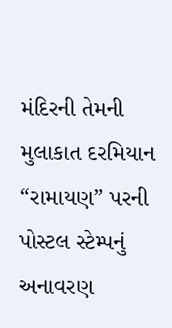મંદિરની તેમની મુલાકાત દરમિયાન “રામાયણ” પરની પોસ્ટલ સ્ટેમ્પનું અનાવરણ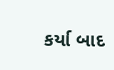કર્યા બાદ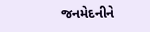જનમેદનીને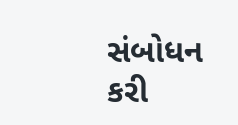સંબોધન કરી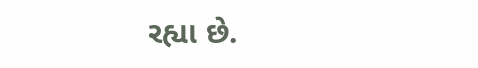રહ્યા છે.